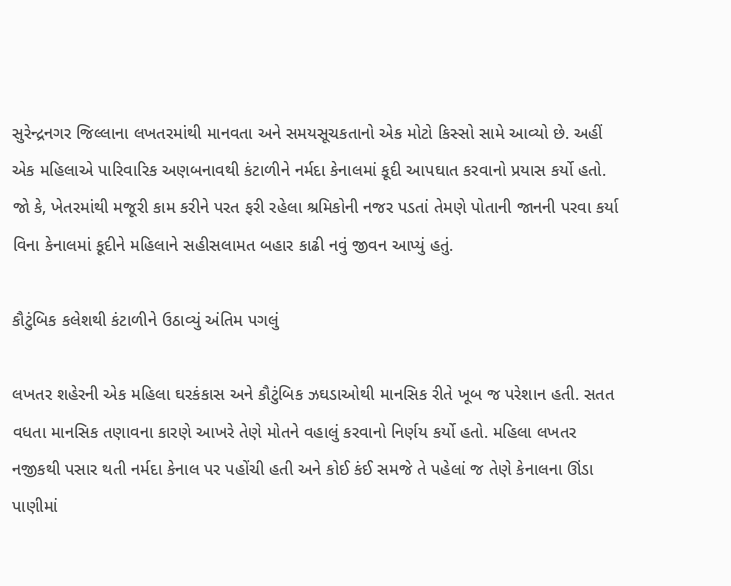સુરેન્દ્રનગર જિલ્લાના લખતરમાંથી માનવતા અને સમયસૂચકતાનો એક મોટો કિસ્સો સામે આવ્યો છે. અહીં એક મહિલાએ પારિવારિક અણબનાવથી કંટાળીને નર્મદા કેનાલમાં કૂદી આપઘાત કરવાનો પ્રયાસ કર્યો હતો. જો કે, ખેતરમાંથી મજૂરી કામ કરીને પરત ફરી રહેલા શ્રમિકોની નજર પડતાં તેમણે પોતાની જાનની પરવા કર્યા વિના કેનાલમાં કૂદીને મહિલાને સહીસલામત બહાર કાઢી નવું જીવન આપ્યું હતું.

કૌટુંબિક કલેશથી કંટાળીને ઉઠાવ્યું અંતિમ પગલું

લખતર શહેરની એક મહિલા ઘરકંકાસ અને કૌટુંબિક ઝઘડાઓથી માનસિક રીતે ખૂબ જ પરેશાન હતી. સતત વધતા માનસિક તણાવના કારણે આખરે તેણે મોતને વહાલું કરવાનો નિર્ણય કર્યો હતો. મહિલા લખતર નજીકથી પસાર થતી નર્મદા કેનાલ પર પહોંચી હતી અને કોઈ કંઈ સમજે તે પહેલાં જ તેણે કેનાલના ઊંડા પાણીમાં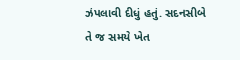ઝંપલાવી દીધું હતું. સદનસીબે તે જ સમયે ખેત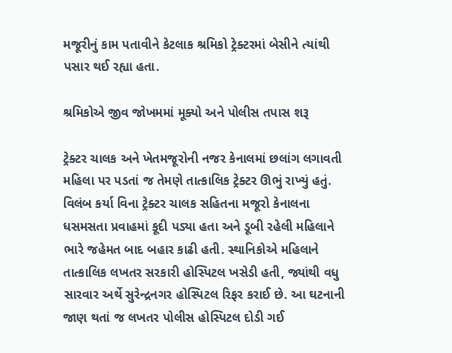મજૂરીનું કામ પતાવીને કેટલાક શ્રમિકો ટ્રેક્ટરમાં બેસીને ત્યાંથી પસાર થઈ રહ્યા હતા.

શ્રમિકોએ જીવ જોખમમાં મૂક્યો અને પોલીસ તપાસ શરૂ

ટ્રેક્ટર ચાલક અને ખેતમજૂરોની નજર કેનાલમાં છલાંગ લગાવતી મહિલા પર પડતાં જ તેમણે તાત્કાલિક ટ્રેક્ટર ઊભું રાખ્યું હતું. વિલંબ કર્યા વિના ટ્રેક્ટર ચાલક સહિતના મજૂરો કેનાલના ધસમસતા પ્રવાહમાં કૂદી પડ્યા હતા અને ડૂબી રહેલી મહિલાને ભારે જહેમત બાદ બહાર કાઢી હતી. સ્થાનિકોએ મહિલાને તાત્કાલિક લખતર સરકારી હોસ્પિટલ ખસેડી હતી, જ્યાંથી વધુ સારવાર અર્થે સુરેન્દ્રનગર હોસ્પિટલ રિફર કરાઈ છે. આ ઘટનાની જાણ થતાં જ લખતર પોલીસ હોસ્પિટલ દોડી ગઈ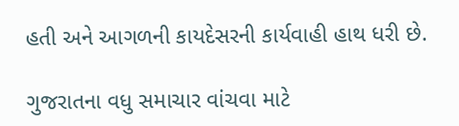હતી અને આગળની કાયદેસરની કાર્યવાહી હાથ ધરી છે.

ગુજરાતના વધુ સમાચાર વાંચવા માટે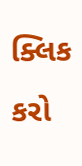ક્લિક કરો